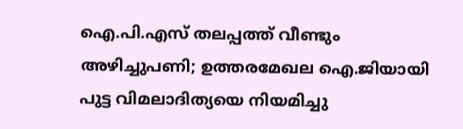ഐ.പി.എസ് തലപ്പത്ത് വീണ്ടും അഴിച്ചുപണി; ഉത്തരമേഖല ഐ.ജിയായി പുട്ട വിമലാദിത്യയെ നിയമിച്ചു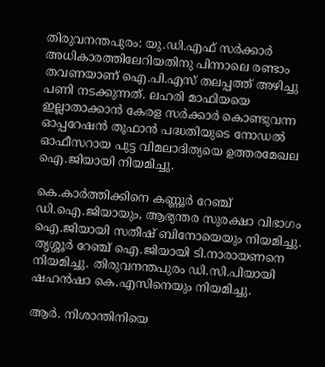തിരുവനന്തപുരം: യു.ഡി.എഫ് സർക്കാർ അധികാരത്തിലേറിയതിനു പിന്നാലെ രണ്ടാം തവണയാണ് ഐ.പി.എസ് തലപ്പത്ത് അഴിച്ചു പണി നടക്കുന്നത്. ലഹരി മാഫിയയെ ഇല്ലാതാക്കാൻ കേരള സർക്കാർ കൊണ്ടുവന്ന ഓപ്പറേഷൻ തൂഫാൻ പദ്ധതിയുടെ നോഡൽ ഓഫീസറായ പുട്ട വിമലാദിത്യയെ ഉത്തരമേഖല ഐ.ജിയായി നിയമിച്ചു.

കെ.കാർത്തിക്കിനെ കണ്ണൂർ റേഞ്ച് ഡി.ഐ.ജിയായും, ആഭ്യന്തര സുരക്ഷാ വിഭാഗം ഐ.ജിയായി സതീഷ് ബിനോയെയും നിയമിച്ചു. തൃശ്ശൂർ റേഞ്ച് ഐ.ജിയായി ടി.നാരായണനെ നിയമിച്ചു. തിരുവനന്തപുരം ഡി.സി.പിയായി ഷഹൻഷാ കെ.എസിനെയും നിയമിച്ചു.

ആർ. നിശാന്തിനിയെ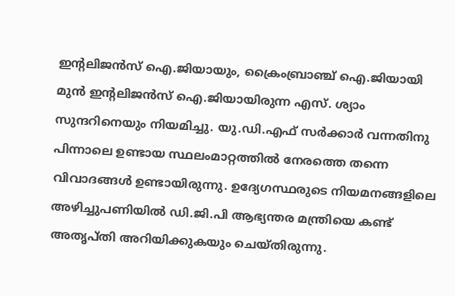ഇന്‍റലിജൻസ് ഐ.ജിയായും, ക്രൈംബ്രാഞ്ച് ഐ.ജിയായി മുൻ ഇന്‍റലിജൻസ് ഐ.ജിയായിരുന്ന എസ്. ശ്യാം സുന്ദറിനെയും നിയമിച്ചു. യു.ഡി.എഫ് സർക്കാർ വന്നതിനു പിന്നാലെ ഉണ്ടായ സ്ഥലംമാറ്റത്തിൽ നേരത്തെ തന്നെ വിവാദങ്ങൾ ഉണ്ടായിരുന്നു. ഉദ്യേഗസ്ഥരുടെ നിയമനങ്ങളിലെ അഴിച്ചുപണിയിൽ ഡി.ജി.പി ആഭ്യന്തര മന്ത്രിയെ കണ്ട് അതൃപ്തി അറിയിക്കുകയും ചെയ്തിരുന്നു.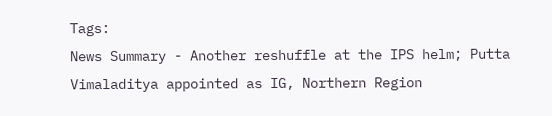Tags:
News Summary - Another reshuffle at the IPS helm; Putta Vimaladitya appointed as IG, Northern Region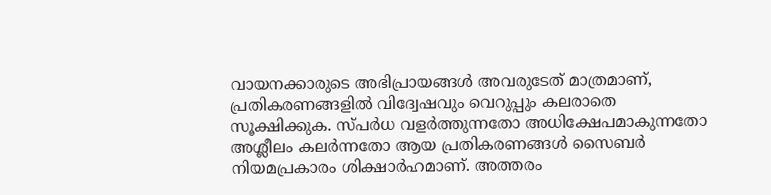വായനക്കാരുടെ അഭിപ്രായങ്ങള്‍ അവരുടേത് മാത്രമാണ്, പ്രതികരണങ്ങളിൽ വിദ്വേഷവും വെറുപ്പും കലരാതെ സൂക്ഷിക്കുക. സ്പർധ വളർത്തുന്നതോ അധിക്ഷേപമാകുന്നതോ അശ്ലീലം കലർന്നതോ ആയ പ്രതികരണങ്ങൾ സൈബർ നിയമപ്രകാരം ശിക്ഷാർഹമാണ്. അത്തരം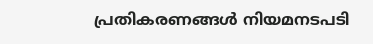പ്രതികരണങ്ങൾ നിയമനടപടി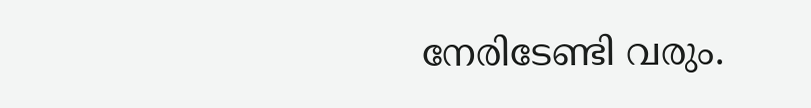നേരിടേണ്ടി വരും.